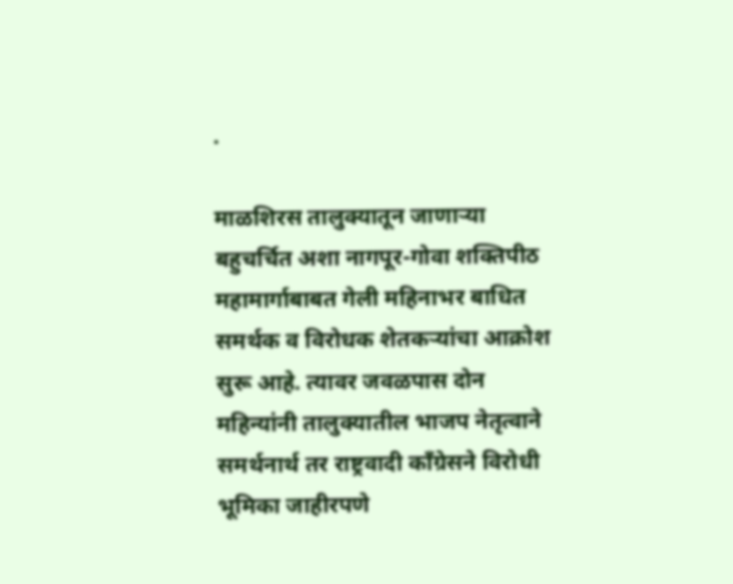.

माळशिरस तालुक्यातून जाणाऱ्या बहुचर्चित अशा नागपूर-गोवा शक्तिपीठ महामार्गाबाबत गेली महिनाभर बाधित समर्थक व विरोधक शेतकऱ्यांचा आक्रोश सुरू आहे. त्यावर जवळपास दोन महिन्यांनी तालुक्यातील भाजप नेतृत्वाने समर्थनार्थ तर राष्ट्रवादी काँग्रेसने विरोधी भूमिका जाहीरपणे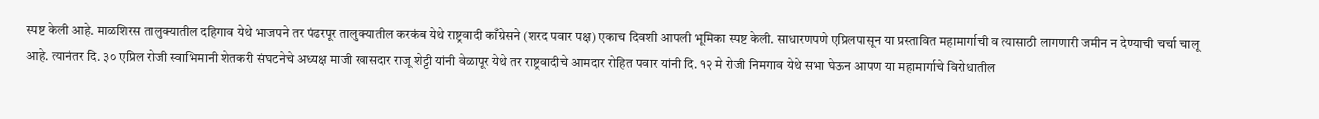स्पष्ट केली आहे. माळशिरस तालुक्यातील दहिगाव येथे भाजपने तर पंढरपूर तालुक्यातील करकंब येथे राष्ट्रवादी काँग्रेसने (शरद पवार पक्ष) एकाच दिवशी आपली भूमिका स्पष्ट केली. साधारणपणे एप्रिलपासून या प्रस्तावित महामार्गाची व त्यासाठी लागणारी जमीन न देण्याची चर्चा चालू आहे. त्यानंतर दि. ३० एप्रिल रोजी स्वाभिमानी शेतकरी संघटनेचे अध्यक्ष माजी खासदार राजू शेट्टी यांनी वेळापूर येथे तर राष्ट्रवादीचे आमदार रोहित पवार यांनी दि. १२ मे रोजी निमगाव येथे सभा घेऊन आपण या महामार्गाचे विरोधातील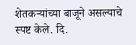शेतकऱ्यांच्या बाजूने असल्याचे स्पष्ट केले. दि.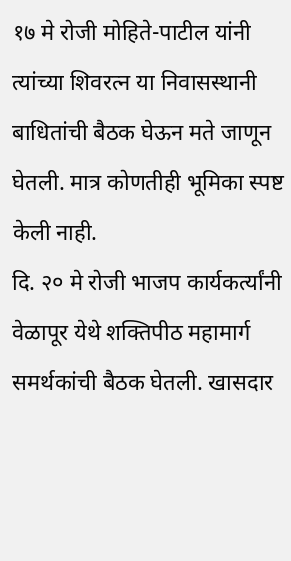१७ मे रोजी मोहिते-पाटील यांनी त्यांच्या शिवरत्न या निवासस्थानी बाधितांची बैठक घेऊन मते जाणून घेतली. मात्र कोणतीही भूमिका स्पष्ट केली नाही.
दि. २० मे रोजी भाजप कार्यकर्त्यांनी वेळापूर येथे शक्तिपीठ महामार्ग समर्थकांची बैठक घेतली. खासदार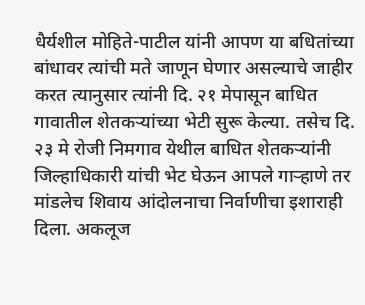धैर्यशील मोहिते-पाटील यांनी आपण या बधितांच्या बांधावर त्यांची मते जाणून घेणार असल्याचे जाहीर करत त्यानुसार त्यांनी दि. २१ मेपासून बाधित गावातील शेतकऱ्यांच्या भेटी सुरू केल्या. तसेच दि. २३ मे रोजी निमगाव येथील बाधित शेतकऱ्यांनी जिल्हाधिकारी यांची भेट घेऊन आपले गाऱ्हाणे तर मांडलेच शिवाय आंदोलनाचा निर्वाणीचा इशाराही दिला. अकलूज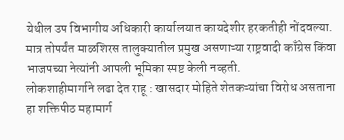येथील उप विभागीय अधिकारी कार्यालयात कायदेशीर हरकतीही नोंदवल्या. मात्र तोपर्यंत माळशिरस तालुक्यातील प्रमुख असणाऱ्या राष्ट्रवादी काँग्रेस किंवा भाजपच्या नेत्यांनी आपली भूमिका स्पष्ट केली नव्हती.
लोकशाहीमार्गाने लढा देत राहू : खासदार मोहिते शेतकऱ्यांचा विरोध असताना हा शक्तिपीठ महामार्ग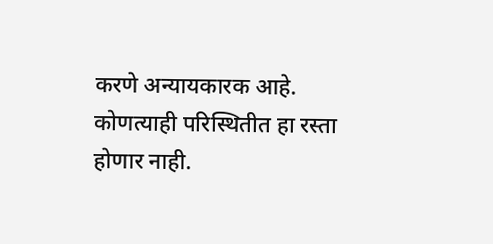करणे अन्यायकारक आहे. कोणत्याही परिस्थितीत हा रस्ता होणार नाही.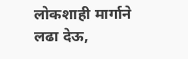लोकशाही मार्गाने लढा देऊ,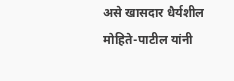असे खासदार धैर्यशील मोहिते-पाटील यांनी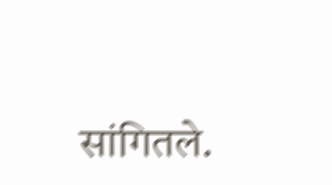सांगितले.